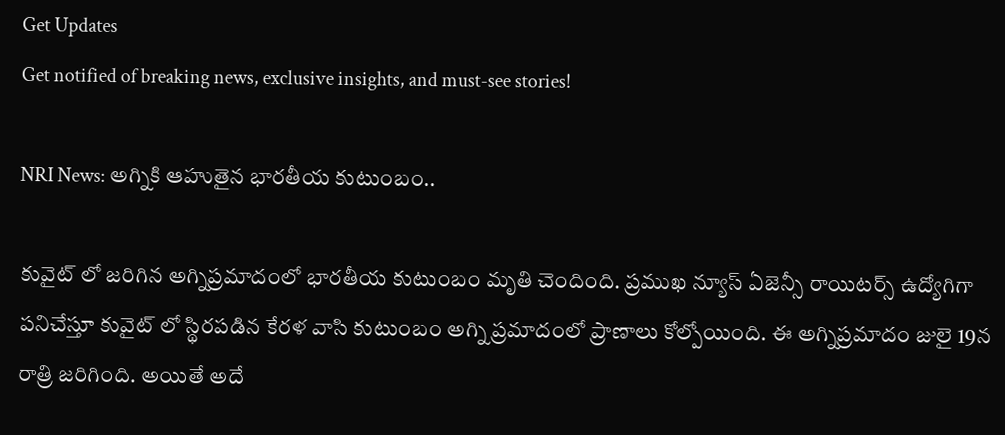Get Updates
Get notified of breaking news, exclusive insights, and must-see stories!

NRI News: అగ్నికి ఆహుతైన భారతీయ కుటుంబం..

కువైట్ లో జరిగిన అగ్నిప్రమాదంలో భారతీయ కుటుంబం మృతి చెందింది. ప్రముఖ న్యూస్ ఏజెన్సీ రాయిటర్స్ ఉద్యోగిగా పనిచేస్తూ కువైట్ లో స్థిరపడిన కేరళ వాసి కుటుంబం అగ్ని ప్రమాదంలో ప్రాణాలు కోల్పోయింది. ఈ అగ్నిప్రమాదం జులై 19న రాత్రి జరిగింది. అయితే అదే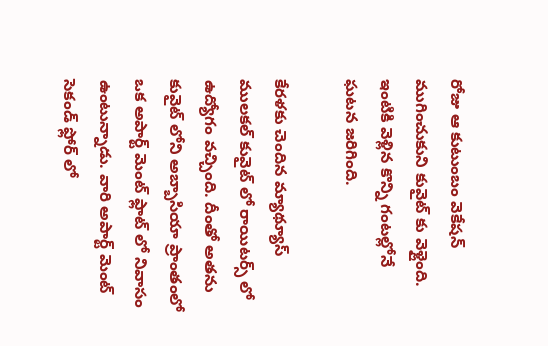రోజు ఆ కుటుంబం వెకేషన్ ముగించుకుని కువైట్ కు వెళ్లైంది. ఇంటికి వెళ్లిన కొన్ని గంటల్లోనే ఘటన జరిగింది.

కేరళకు చెందిన మ్యాథ్యూస్ ములకల్ కువైట్ లో రాయిటర్స్ లో ఉద్యోగం వచ్చింది. దీంతో అతను కువైట్ లోని అబ్బాసియా ప్రాంతంలో ఒక అపార్ట్ మెంట్ ఫ్లాట్ లో నివాసం ఉంటున్నాడు. వారి అపార్ట్ మెంట్ సెకండ్ ఫ్లోర్ లో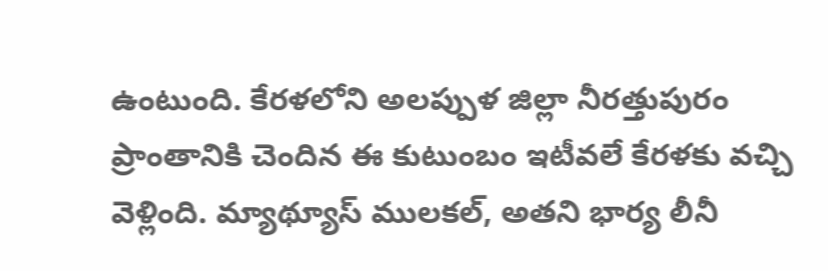ఉంటుంది. కేరళలోని అలప్పుళ జిల్లా నీరత్తుపురం ప్రాంతానికి చెందిన ఈ కుటుంబం ఇటీవలే కేరళకు వచ్చి వెళ్లింది. మ్యాథ్యూస్ ములకల్, అతని భార్య లీనీ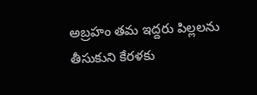అబ్రహం తమ ఇద్దరు పిల్లలను తీసుకుని కేరళకు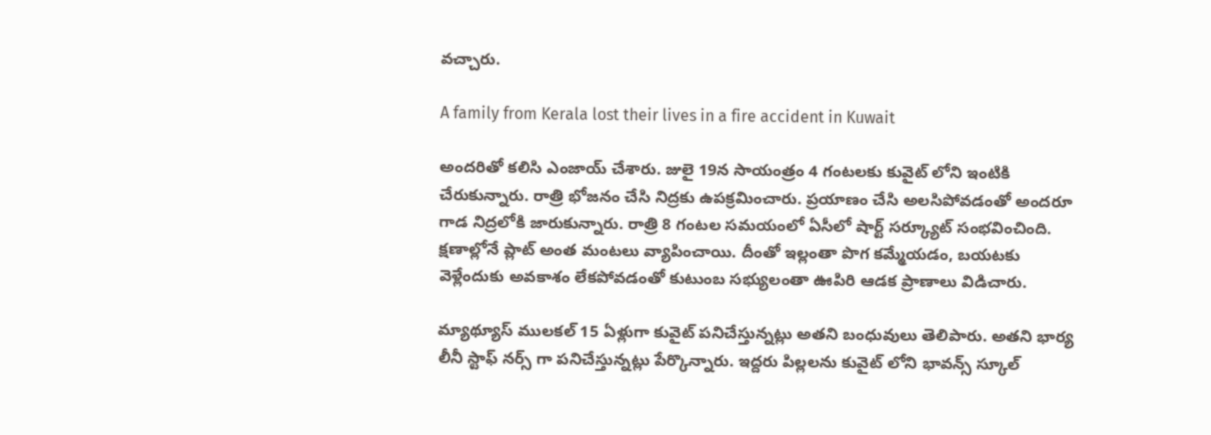వచ్చారు.

A family from Kerala lost their lives in a fire accident in Kuwait

అందరితో కలిసి ఎంజాయ్ చేశారు. జులై 19న సాయంత్రం 4 గంటలకు కువైట్ లోని ఇంటికి చేరుకున్నారు. రాత్రి భోజనం చేసి నిద్రకు ఉపక్రమించారు. ప్రయాణం చేసి అలసిపోవడంతో అందరూ గాడ నిద్రలోకి జారుకున్నారు. రాత్రి 8 గంటల సమయంలో ఏసీలో షార్ట్ సర్క్యూట్ సంభవించింది. క్షణాల్లోనే ప్లాట్ అంత మంటలు వ్యాపించాయి. దీంతో ఇల్లంతా పొగ కమ్మేయడం, బయటకు వెళ్లేందుకు అవకాశం లేకపోవడంతో కుటుంబ సభ్యులంతా ఊపిరి ఆడక ప్రాణాలు విడిచారు.

మ్యాథ్యూస్ ములకల్ 15 ఏళ్లుగా కువైట్ పనిచేస్తున్నట్లు అతని బంధువులు తెలిపారు. అతని భార్య లీనీ స్టాఫ్ నర్స్ గా పనిచేస్తున్నట్లు పేర్కొన్నారు. ఇద్దరు పిల్లలను కువైట్ లోని భావన్స్ స్కూల్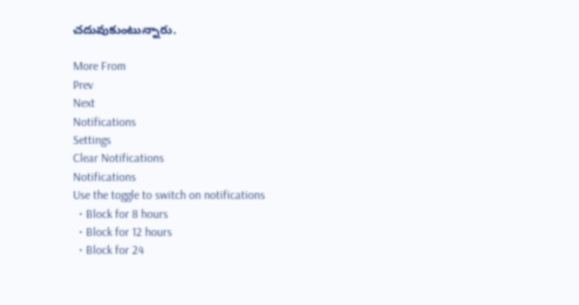చదువుకుంటున్నారు.

More From
Prev
Next
Notifications
Settings
Clear Notifications
Notifications
Use the toggle to switch on notifications
  • Block for 8 hours
  • Block for 12 hours
  • Block for 24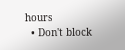hours
  • Don't block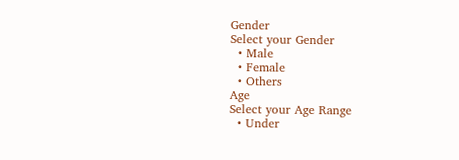Gender
Select your Gender
  • Male
  • Female
  • Others
Age
Select your Age Range
  • Under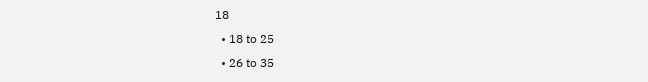18
  • 18 to 25
  • 26 to 35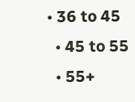• 36 to 45
  • 45 to 55
  • 55+